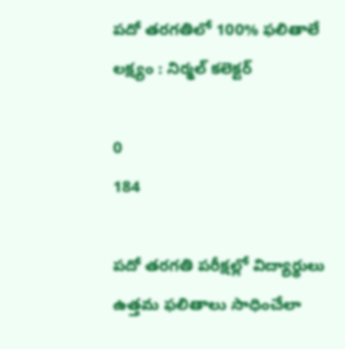పదో తరగతిలో 100% ఫలితాలే లక్ష్యం : నిర్మల్ కలెక్టర్

0
184

పదో తరగతి పరీక్షల్లో విద్యార్థులు ఉత్తమ ఫలితాలు సాధించేలా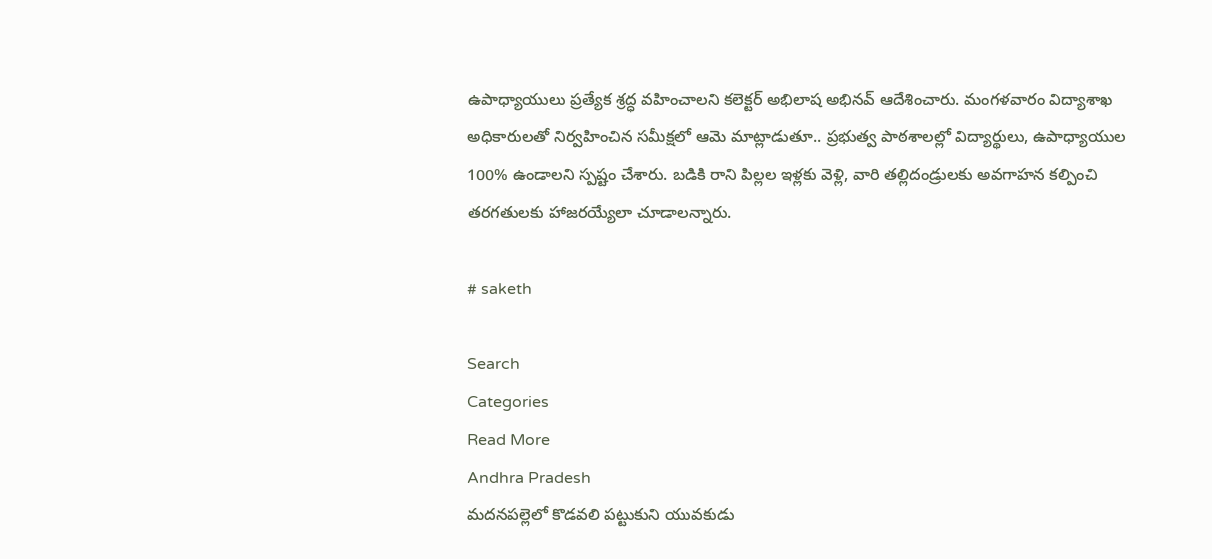ఉపాధ్యాయులు ప్రత్యేక శ్రద్ధ వహించాలని కలెక్టర్ అభిలాష అభినవ్ ఆదేశించారు. మంగళవారం విద్యాశాఖ అధికారులతో నిర్వహించిన సమీక్షలో ఆమె మాట్లాడుతూ.. ప్రభుత్వ పాఠశాలల్లో విద్యార్థులు, ఉపాధ్యాయుల 100% ఉండాలని స్పష్టం చేశారు. బడికి రాని పిల్లల ఇళ్లకు వెళ్లి, వారి తల్లిదండ్రులకు అవగాహన కల్పించి తరగతులకు హాజరయ్యేలా చూడాలన్నారు.

# saketh

Search
Categories
Read More
Andhra Pradesh
మదనపల్లెలో కొడవలి పట్టుకుని యువకుడు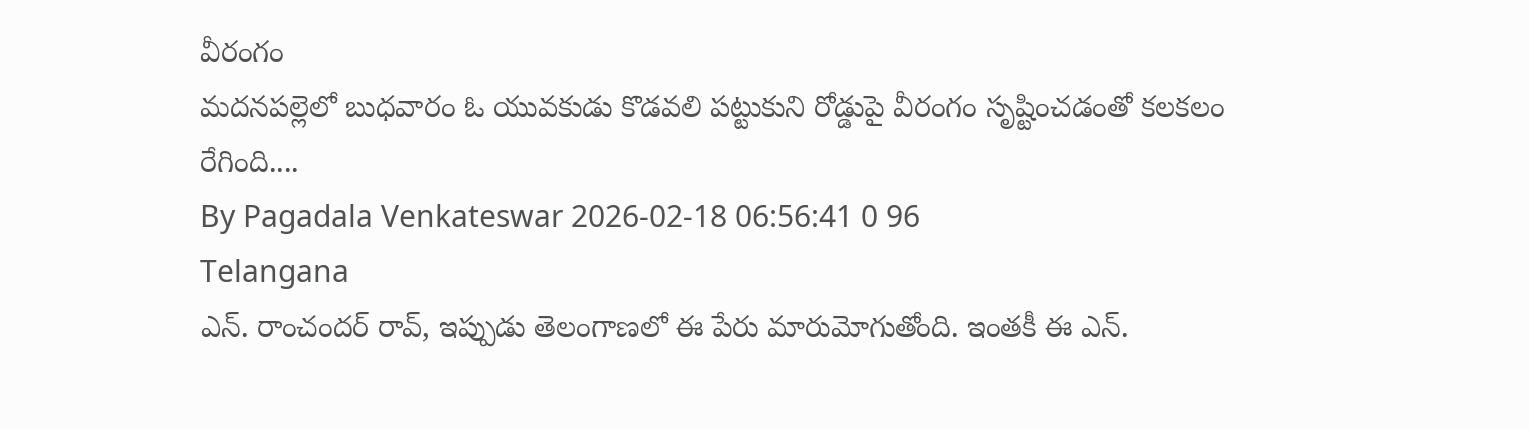వీరంగం
మదనపల్లెలో బుధవారం ఓ యువకుడు కొడవలి పట్టుకుని రోడ్డుపై వీరంగం సృష్టించడంతో కలకలం రేగింది....
By Pagadala Venkateswar 2026-02-18 06:56:41 0 96
Telangana
ఎన్. రాంచందర్ రావ్, ఇప్పుడు తెలంగాణలో ఈ పేరు మారుమోగుతోంది. ఇంతకీ ఈ ఎన్.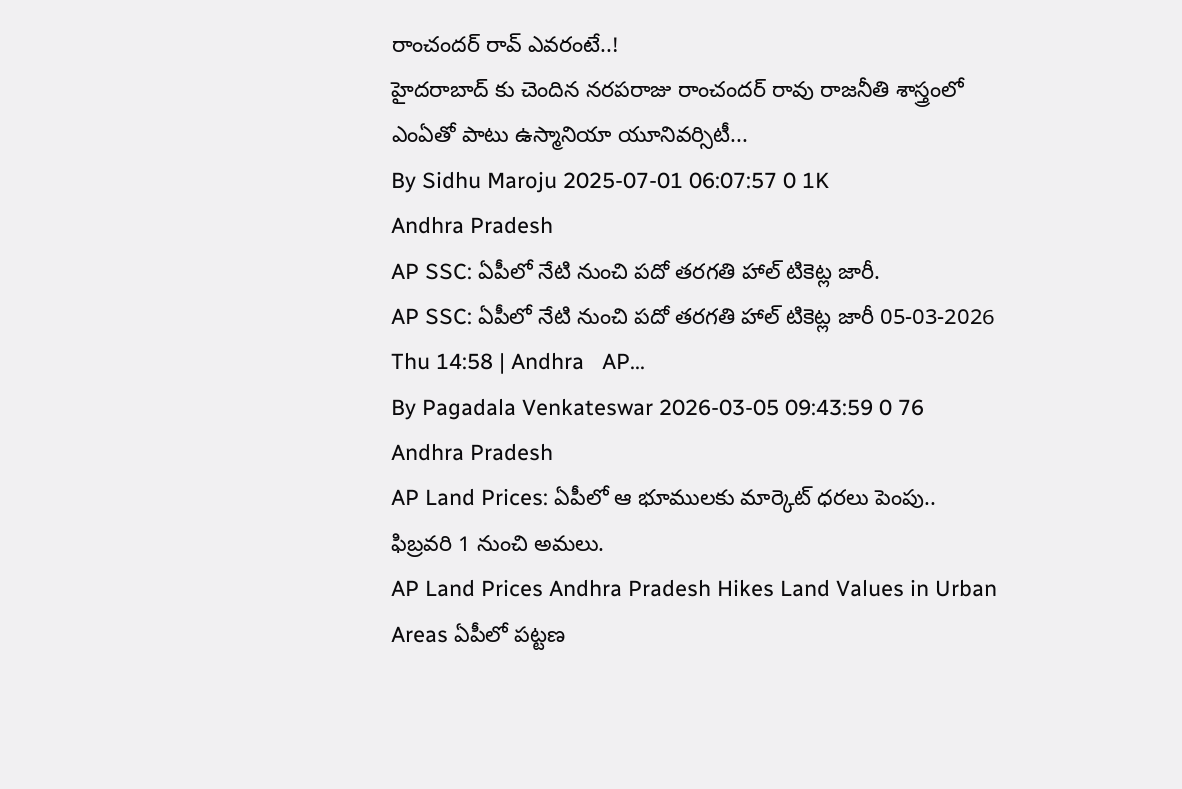రాంచందర్ రావ్ ఎవరంటే..!
హైదరాబాద్ కు చెందిన నరపరాజు రాంచందర్ రావు రాజనీతి శాస్త్రంలో ఎంఏతో పాటు ఉస్మానియా యూనివర్సిటీ...
By Sidhu Maroju 2025-07-01 06:07:57 0 1K
Andhra Pradesh
AP SSC: ఏపీలో నేటి నుంచి పదో తరగతి హాల్ టికెట్ల జారీ.
AP SSC: ఏపీలో నేటి నుంచి పదో తరగతి హాల్ టికెట్ల జారీ 05-03-2026 Thu 14:58 | Andhra   AP...
By Pagadala Venkateswar 2026-03-05 09:43:59 0 76
Andhra Pradesh
AP Land Prices: ఏపీలో ఆ భూములకు మార్కెట్ ధరలు పెంపు.. ఫిబ్రవరి 1 నుంచి అమలు.
AP Land Prices Andhra Pradesh Hikes Land Values in Urban Areas ఏపీలో పట్టణ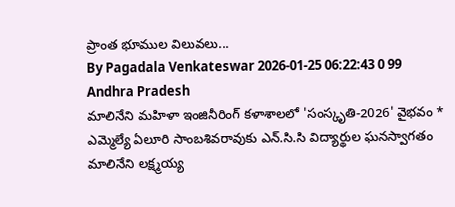ప్రాంత భూముల విలువలు...
By Pagadala Venkateswar 2026-01-25 06:22:43 0 99
Andhra Pradesh
మాలినేని మహిళా ఇంజినీరింగ్ కళాశాలలో 'సంస్కృతి-2026' వైభవం * ఎమ్మెల్యే ఏలూరి సాంబశివరావుకు ఎన్.సి.సి విద్యార్థుల ఘనస్వాగతం
మాలినేని లక్ష్మయ్య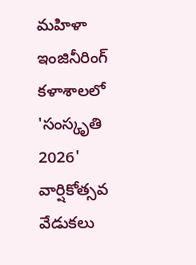మహిళా ఇంజినీరింగ్ కళాశాలలో 'సంస్కృతి 2026' వార్షికోత్సవ వేడుకలు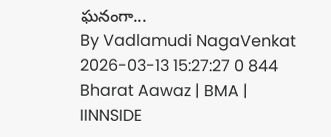ఘనంగా...
By Vadlamudi NagaVenkat 2026-03-13 15:27:27 0 844
Bharat Aawaz | BMA | IINNSIDE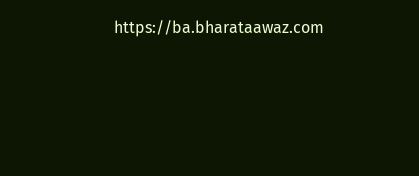https://ba.bharataawaz.com